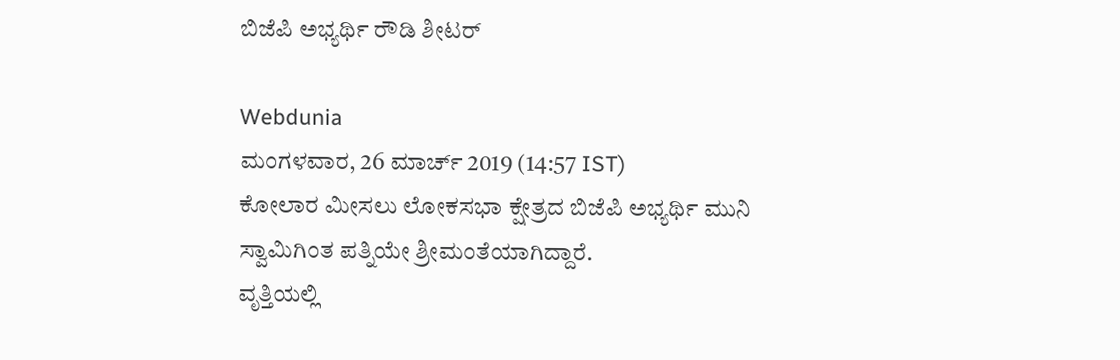ಬಿಜೆಪಿ ಅಭ್ಯರ್ಥಿ ರೌಡಿ ಶೀಟರ್

Webdunia
ಮಂಗಳವಾರ, 26 ಮಾರ್ಚ್ 2019 (14:57 IST)
ಕೋಲಾರ ಮೀಸಲು ಲೋಕಸಭಾ ಕ್ಷೇತ್ರದ ಬಿಜೆಪಿ ಅಭ್ಯರ್ಥಿ ಮುನಿ ಸ್ವಾಮಿಗಿಂತ ಪತ್ನಿಯೇ ಶ್ರೀಮಂತೆಯಾಗಿದ್ದಾರೆ.
ವೃತ್ತಿಯಲ್ಲಿ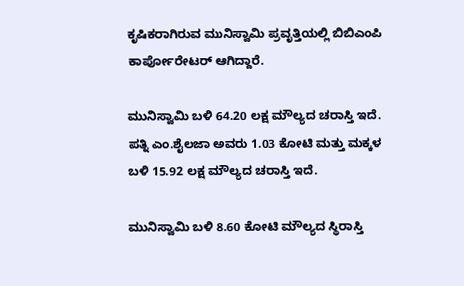ಕೃಷಿಕರಾಗಿರುವ ಮುನಿಸ್ವಾಮಿ ಪ್ರವೃತ್ತಿಯಲ್ಲಿ ಬಿಬಿಎಂಪಿ ಕಾರ್ಪೋರೇಟರ್ ಆಗಿದ್ದಾರೆ.

ಮುನಿಸ್ವಾಮಿ ಬಳಿ 64.20 ಲಕ್ಷ ಮೌಲ್ಯದ ಚರಾಸ್ತಿ ಇದೆ. ಪತ್ನಿ ಎಂ.ಶೈಲಜಾ ಅವರು 1.03 ಕೋಟಿ ಮತ್ತು ಮಕ್ಕಳ ಬಳಿ 15.92 ಲಕ್ಷ ಮೌಲ್ಯದ ಚರಾಸ್ತಿ ಇದೆ.

ಮುನಿಸ್ವಾಮಿ ಬಳಿ 8.60 ಕೋಟಿ ಮೌಲ್ಯದ ಸ್ಥಿರಾಸ್ತಿ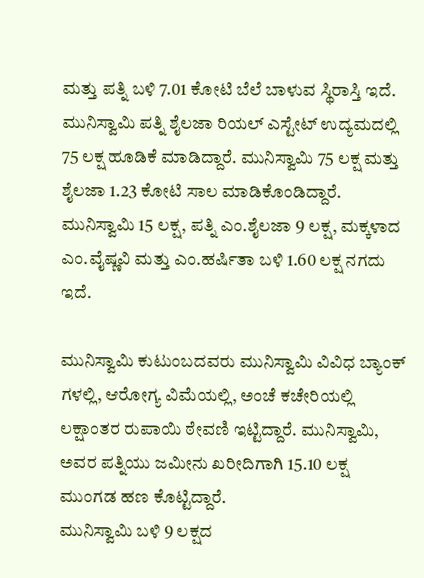ಮತ್ತು ಪತ್ನಿ ಬಳಿ 7.01 ಕೋಟಿ ಬೆಲೆ ಬಾಳುವ ಸ್ಥಿರಾಸ್ತಿ ಇದೆ. ಮುನಿಸ್ವಾಮಿ ಪತ್ನಿ ಶೈಲಜಾ ರಿಯಲ್‌ ಎಸ್ಟೇಟ್‌ ಉದ್ಯಮದಲ್ಲಿ 75 ಲಕ್ಷ ಹೂಡಿಕೆ ಮಾಡಿದ್ದಾರೆ. ಮುನಿಸ್ವಾಮಿ 75 ಲಕ್ಷ ಮತ್ತು ಶೈಲಜಾ 1.23 ಕೋಟಿ ಸಾಲ ಮಾಡಿಕೊಂಡಿದ್ದಾರೆ. ಮುನಿಸ್ವಾಮಿ 15 ಲಕ್ಷ, ಪತ್ನಿ ಎಂ.ಶೈಲಜಾ 9 ಲಕ್ಷ, ಮಕ್ಕಳಾದ ಎಂ.ವೈಷ್ಣವಿ ಮತ್ತು ಎಂ.ಹರ್ಷಿತಾ ಬಳಿ 1.60 ಲಕ್ಷ ನಗದು ಇದೆ.

ಮುನಿಸ್ವಾಮಿ ಕುಟುಂಬದವರು ಮುನಿಸ್ವಾಮಿ ವಿವಿಧ ಬ್ಯಾಂಕ್ ಗಳಲ್ಲಿ, ಆರೋಗ್ಯ ವಿಮೆಯಲ್ಲಿ, ಅಂಚೆ ಕಚೇರಿಯಲ್ಲಿ ಲಕ್ಷಾಂತರ ರುಪಾಯಿ ಠೇವಣಿ ಇಟ್ಟಿದ್ದಾರೆ. ಮುನಿಸ್ವಾಮಿ, ಅವರ ಪತ್ನಿಯು ಜಮೀನು ಖರೀದಿಗಾಗಿ 15.10 ಲಕ್ಷ ಮುಂಗಡ ಹಣ ಕೊಟ್ಟಿದ್ದಾರೆ.
ಮುನಿಸ್ವಾಮಿ ಬಳಿ 9 ಲಕ್ಷದ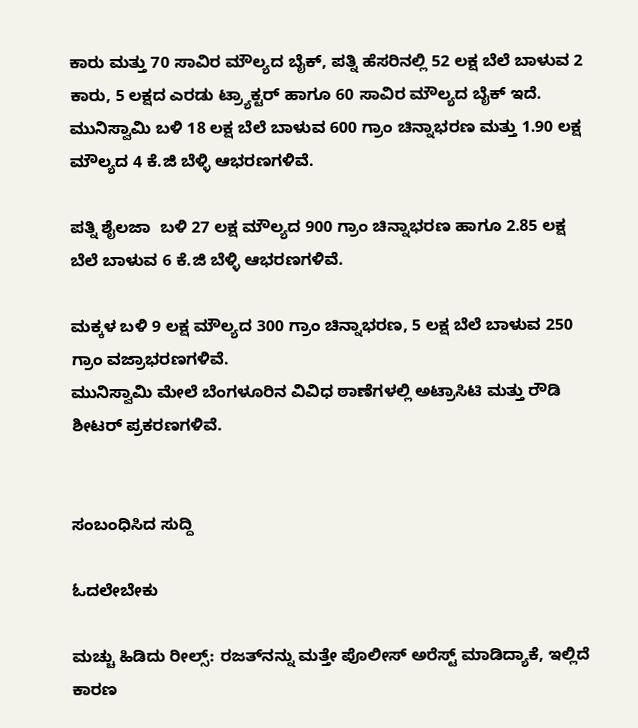ಕಾರು ಮತ್ತು 70 ಸಾವಿರ ಮೌಲ್ಯದ ಬೈಕ್‌, ಪತ್ನಿ ಹೆಸರಿನಲ್ಲಿ 52 ಲಕ್ಷ ಬೆಲೆ ಬಾಳುವ 2 ಕಾರು, 5 ಲಕ್ಷದ ಎರಡು ಟ್ರ್ಯಾಕ್ಟರ್‌ ಹಾಗೂ 60 ಸಾವಿರ ಮೌಲ್ಯದ ಬೈಕ್‌ ಇದೆ. ಮುನಿಸ್ವಾಮಿ ಬಳಿ 18 ಲಕ್ಷ ಬೆಲೆ ಬಾಳುವ 600 ಗ್ರಾಂ ಚಿನ್ನಾಭರಣ ಮತ್ತು 1.90 ಲಕ್ಷ ಮೌಲ್ಯದ 4 ಕೆ.ಜಿ ಬೆಳ್ಳಿ ಆಭರಣಗಳಿವೆ.

ಪತ್ನಿ ಶೈಲಜಾ  ಬಳಿ 27 ಲಕ್ಷ ಮೌಲ್ಯದ 900 ಗ್ರಾಂ ಚಿನ್ನಾಭರಣ ಹಾಗೂ 2.85 ಲಕ್ಷ ಬೆಲೆ ಬಾಳುವ 6 ಕೆ.ಜಿ ಬೆಳ್ಳಿ ಆಭರಣಗಳಿವೆ.

ಮಕ್ಕಳ ಬಳಿ 9 ಲಕ್ಷ ಮೌಲ್ಯದ 300 ಗ್ರಾಂ ಚಿನ್ನಾಭರಣ, 5 ಲಕ್ಷ ಬೆಲೆ ಬಾಳುವ 250 ಗ್ರಾಂ ವಜ್ರಾಭರಣಗಳಿವೆ.
ಮುನಿಸ್ವಾಮಿ ಮೇಲೆ ಬೆಂಗಳೂರಿನ ವಿವಿಧ ಠಾಣೆಗಳಲ್ಲಿ ಅಟ್ರಾಸಿಟಿ ಮತ್ತು ರೌಡಿ ಶೀಟರ್ ಪ್ರಕರಣಗಳಿವೆ.


ಸಂಬಂಧಿಸಿದ ಸುದ್ದಿ

ಓದಲೇಬೇಕು

ಮಚ್ಚು ಹಿಡಿದು ರೀಲ್ಸ್‌: ರಜತ್‌ನನ್ನು ಮತ್ತೇ ಪೊಲೀಸ್ ಅರೆಸ್ಟ್ ಮಾಡಿದ್ಯಾಕೆ, ಇಲ್ಲಿದೆ ಕಾರಣ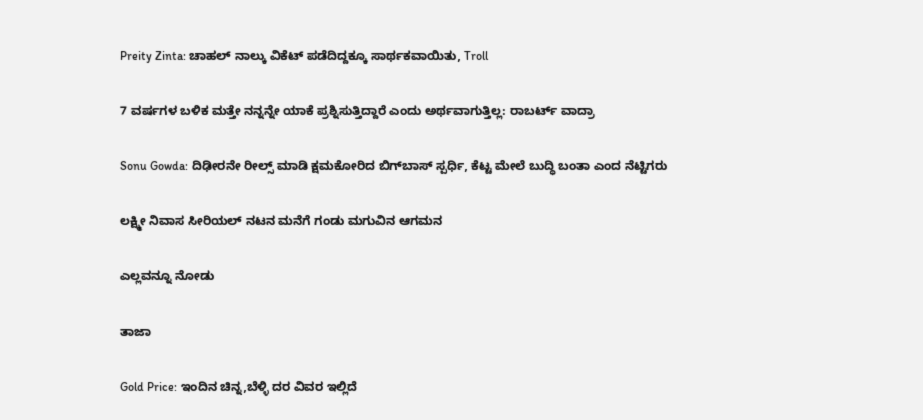Preity Zinta: ಚಾಹಲ್ ನಾಲ್ಕು ವಿಕೆಟ್ ಪಡೆದಿದ್ದಕ್ಕೂ ಸಾರ್ಥಕವಾಯಿತು, Troll

7 ವರ್ಷಗಳ ಬಳಿಕ ಮತ್ತೇ ನನ್ನನ್ನೇ ಯಾಕೆ ಪ್ರಶ್ನಿಸುತ್ತಿದ್ದಾರೆ ಎಂದು ಅರ್ಥವಾಗುತ್ತಿಲ್ಲ: ರಾಬರ್ಟ್‌ ವಾದ್ರಾ

Sonu Gowda: ದಿಢೀರನೇ ರೀಲ್ಸ್ ಮಾಡಿ ಕ್ಷಮಕೋರಿದ ಬಿಗ್‌ಬಾಸ್‌ ಸ್ಪರ್ಧಿ, ಕೆಟ್ಟ ಮೇಲೆ ಬುದ್ಧಿ ಬಂತಾ ಎಂದ ನೆಟ್ಟಿಗರು

ಲಕ್ಷ್ಮೀ ನಿವಾಸ ಸೀರಿಯಲ್ ನಟನ ಮನೆಗೆ ಗಂಡು ಮಗುವಿನ ಆಗಮನ

ಎಲ್ಲವನ್ನೂ ನೋಡು

ತಾಜಾ

Gold Price: ಇಂದಿನ ಚಿನ್ನ,ಬೆಳ್ಳಿ ದರ ವಿವರ ಇಲ್ಲಿದೆ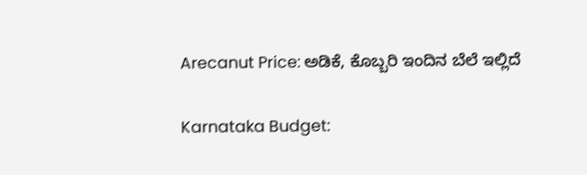Arecanut Price: ಅಡಿಕೆ, ಕೊಬ್ಬರಿ ಇಂದಿನ ಬೆಲೆ ಇಲ್ಲಿದೆ

Karnataka Budget: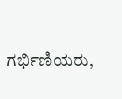ಗರ್ಭಿಣಿಯರು,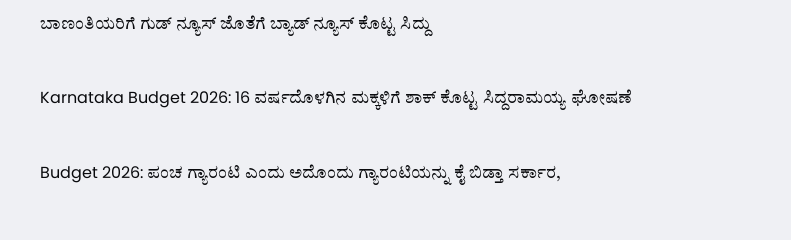ಬಾಣಂತಿಯರಿಗೆ ಗುಡ್ ನ್ಯೂಸ್ ಜೊತೆಗೆ ಬ್ಯಾಡ್ ನ್ಯೂಸ್ ಕೊಟ್ಟ ಸಿದ್ದು

Karnataka Budget 2026: 16 ವರ್ಷದೊಳಗಿನ ಮಕ್ಕಳಿಗೆ ಶಾಕ್ ಕೊಟ್ಟ ಸಿದ್ದರಾಮಯ್ಯ ಘೋಷಣೆ

Budget 2026: ಪಂಚ ಗ್ಯಾರಂಟಿ ಎಂದು ಅದೊಂದು ಗ್ಯಾರಂಟಿಯನ್ನು ಕೈ ಬಿಡ್ತಾ ಸರ್ಕಾರ,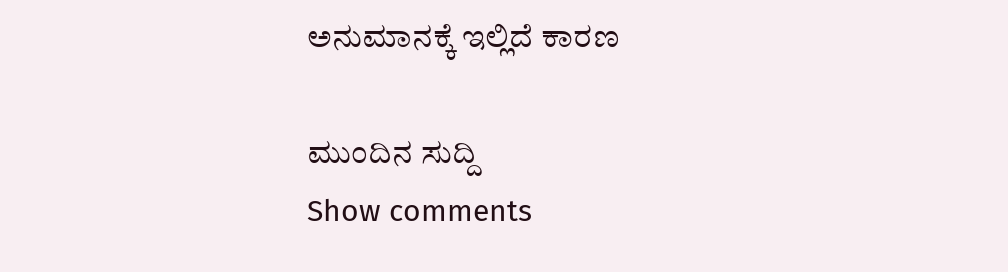ಅನುಮಾನಕ್ಕೆ ಇಲ್ಲಿದೆ ಕಾರಣ

ಮುಂದಿನ ಸುದ್ದಿ
Show comments